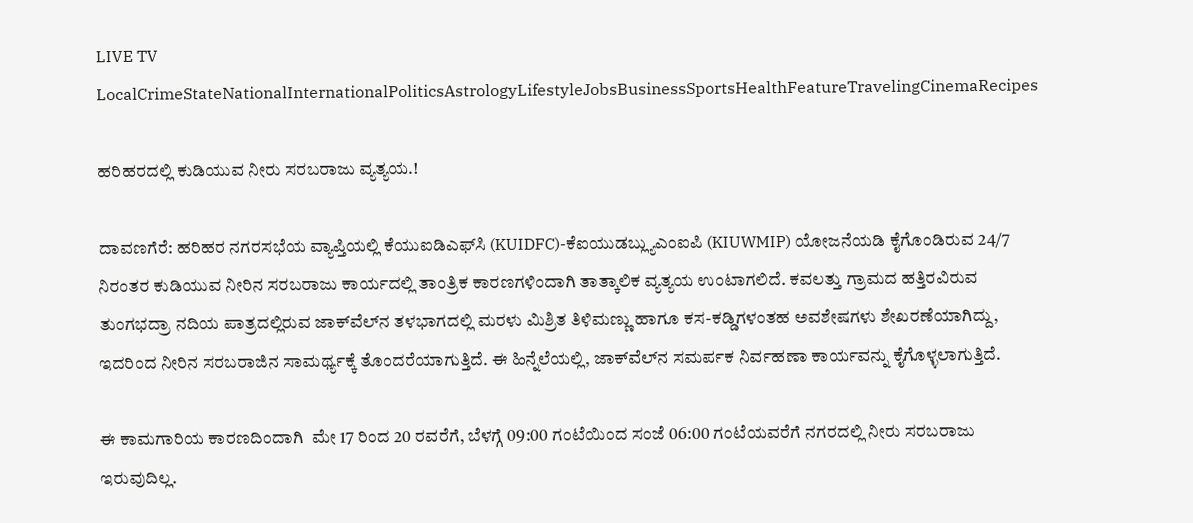LIVE TV LocalCrimeStateNationalInternationalPoliticsAstrologyLifestyleJobsBusinessSportsHealthFeatureTravelingCinemaRecipes

ಹರಿಹರದಲ್ಲಿ ಕುಡಿಯುವ ನೀರು ಸರಬರಾಜು ವ್ಯತ್ಯಯ.!

ದಾವಣಗೆರೆ: ಹರಿಹರ ನಗರಸಭೆಯ ವ್ಯಾಪ್ತಿಯಲ್ಲಿ ಕೆಯುಐಡಿಎಫ್‌ಸಿ (KUIDFC)-ಕೆಐಯುಡಬ್ಲ್ಯುಎಂಐಪಿ (KIUWMIP) ಯೋಜನೆಯಡಿ ಕೈಗೊಂಡಿರುವ 24/7 ನಿರಂತರ ಕುಡಿಯುವ ನೀರಿನ ಸರಬರಾಜು ಕಾರ್ಯದಲ್ಲಿ ತಾಂತ್ರಿಕ ಕಾರಣಗಳಿಂದಾಗಿ ತಾತ್ಕಾಲಿಕ ವ್ಯತ್ಯಯ ಉಂಟಾಗಲಿದೆ. ಕವಲತ್ತು ಗ್ರಾಮದ ಹತ್ತಿರವಿರುವ ತುಂಗಭದ್ರಾ ನದಿಯ ಪಾತ್ರದಲ್ಲಿರುವ ಜಾಕ್‌ವೆಲ್‌ನ ತಳಭಾಗದಲ್ಲಿ ಮರಳು ಮಿಶ್ರಿತ ತಿಳಿಮಣ್ಣು ಹಾಗೂ ಕಸ-ಕಡ್ಡಿಗಳಂತಹ ಅವಶೇಷಗಳು ಶೇಖರಣೆಯಾಗಿದ್ದು, ಇದರಿಂದ ನೀರಿನ ಸರಬರಾಜಿನ ಸಾಮರ್ಥ್ಯಕ್ಕೆ ತೊಂದರೆಯಾಗುತ್ತಿದೆ. ಈ ಹಿನ್ನೆಲೆಯಲ್ಲಿ, ಜಾಕ್‌ವೆಲ್‌ನ ಸಮರ್ಪಕ ನಿರ್ವಹಣಾ ಕಾರ್ಯವನ್ನು ಕೈಗೊಳ್ಳಲಾಗುತ್ತಿದೆ.

ಈ ಕಾಮಗಾರಿಯ ಕಾರಣದಿಂದಾಗಿ  ಮೇ 17 ರಿಂದ 20 ರವರೆಗೆ, ಬೆಳಗ್ಗೆ 09:00 ಗಂಟೆಯಿಂದ ಸಂಜೆ 06:00 ಗಂಟೆಯವರೆಗೆ ನಗರದಲ್ಲಿ ನೀರು ಸರಬರಾಜು ಇರುವುದಿಲ್ಲ.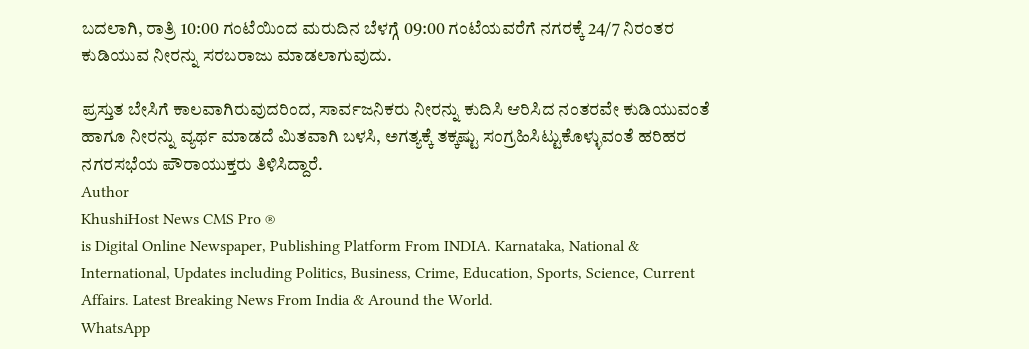ಬದಲಾಗಿ, ರಾತ್ರಿ 10:00 ಗಂಟೆಯಿಂದ ಮರುದಿನ ಬೆಳಗ್ಗೆ 09:00 ಗಂಟೆಯವರೆಗೆ ನಗರಕ್ಕೆ 24/7 ನಿರಂತರ ಕುಡಿಯುವ ನೀರನ್ನು ಸರಬರಾಜು ಮಾಡಲಾಗುವುದು.

ಪ್ರಸ್ತುತ ಬೇಸಿಗೆ ಕಾಲವಾಗಿರುವುದರಿಂದ, ಸಾರ್ವಜನಿಕರು ನೀರನ್ನು ಕುದಿಸಿ ಆರಿಸಿದ ನಂತರವೇ ಕುಡಿಯುವಂತೆ ಹಾಗೂ ನೀರನ್ನು ವ್ಯರ್ಥ ಮಾಡದೆ ಮಿತವಾಗಿ ಬಳಸಿ, ಅಗತ್ಯಕ್ಕೆ ತಕ್ಕಷ್ಟು ಸಂಗ್ರಹಿಸಿಟ್ಟುಕೊಳ್ಳುವಂತೆ ಹರಿಹರ ನಗರಸಭೆಯ ಪೌರಾಯುಕ್ತರು ತಿಳಿಸಿದ್ದಾರೆ.
Author
KhushiHost News CMS Pro ®
is Digital Online Newspaper, Publishing Platform From INDIA. Karnataka, National & International, Updates including Politics, Business, Crime, Education, Sports, Science, Current Affairs. Latest Breaking News From India & Around the World.
WhatsApp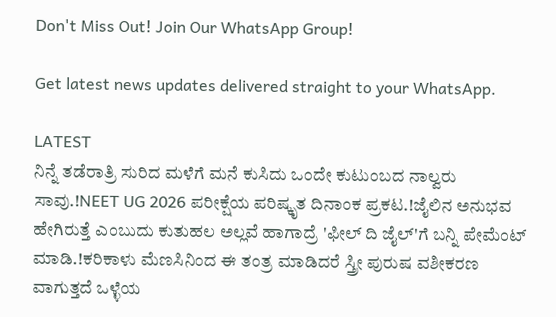Don't Miss Out! Join Our WhatsApp Group!

Get latest news updates delivered straight to your WhatsApp.

LATEST
ನಿನ್ನೆ ತಡೆರಾತ್ರಿ ಸುರಿದ ಮಳೆಗೆ ಮನೆ ಕುಸಿದು ಒಂದೇ ಕುಟುಂಬದ ನಾಲ್ವರು ಸಾವು.!NEET UG 2026 ಪರೀಕ್ಷೆಯ ಪರಿಷ್ಕೃತ ದಿನಾಂಕ ಪ್ರಕಟ.!ಜೈಲಿನ ಅನುಭವ ಹೇಗಿರುತ್ತೆ ಎಂಬುದು ಕುತುಹಲ ಅಲ್ಲವೆ ಹಾಗಾದ್ರೆ 'ಫೀಲ್ ದಿ ಜೈಲ್'ಗೆ ಬನ್ನಿ ಪೇಮೆಂಟ್ ಮಾಡಿ.!ಕರಿಕಾಳು ಮೆಣಸಿನಿಂದ ಈ ತಂತ್ರ ಮಾಡಿದರೆ ಸ್ತ್ರೀ ಪುರುಷ ವಶೀಕರಣ ವಾಗುತ್ತದೆ ಒಳ್ಳೆಯ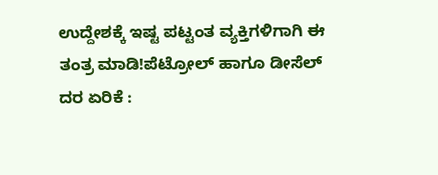ಉದ್ದೇಶಕ್ಕೆ ಇಷ್ಟ ಪಟ್ಟಂತ ವ್ಯಕ್ತಿಗಳಿಗಾಗಿ ಈ ತಂತ್ರ ಮಾಡಿ!ಪೆಟ್ರೋಲ್ ಹಾಗೂ ಡೀಸೆಲ್ ದರ ಏರಿಕೆ :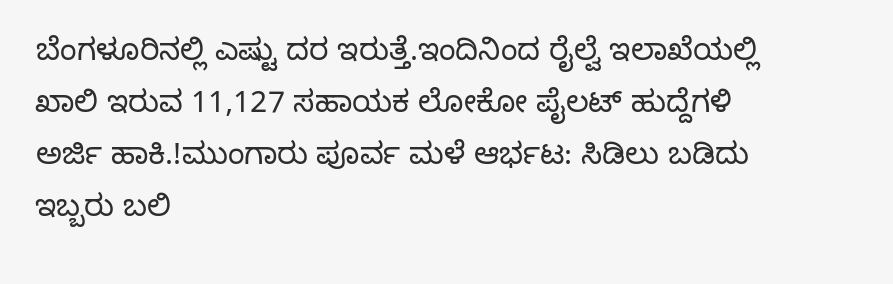ಬೆಂಗಳೂರಿನಲ್ಲಿ ಎಷ್ಟು ದರ ಇರುತ್ತೆ.ಇಂದಿನಿಂದ ರೈಲ್ವೆ ಇಲಾಖೆಯಲ್ಲಿ ಖಾಲಿ ಇರುವ 11,127 ಸಹಾಯಕ ಲೋಕೋ ಪೈಲಟ್ ಹುದ್ದೆಗಳಿ ಅರ್ಜಿ ಹಾಕಿ.!ಮುಂಗಾರು ಪೂರ್ವ ಮಳೆ ಆರ್ಭಟ: ಸಿಡಿಲು ಬಡಿದು ಇಬ್ಬರು ಬಲಿ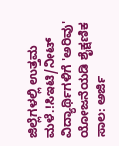ಜಿಲ್ಲೆಗಳಲ್ಲಿ ಉತ್ತಮ ಮಳೆ.!ಸಿಇಟಿ/ನೀಟ್ ವಿದ್ಯಾರ್ಥಿಗಳಿಗೆ 'ಅರಿವು' ಯೋಜನೆಯಡಿ ಶೈಕ್ಷಣಿಕ ಸಾಲ: ಅರ್ಜಿ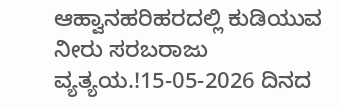ಆಹ್ವಾನಹರಿಹರದಲ್ಲಿ ಕುಡಿಯುವ ನೀರು ಸರಬರಾಜು ವ್ಯತ್ಯಯ.!15-05-2026 ದಿನದ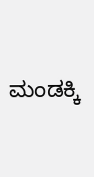ಮಂಡಕ್ಕಿ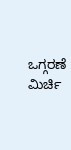ಒಗ್ಗರಣೆ ಮಿರ್ಚಿ